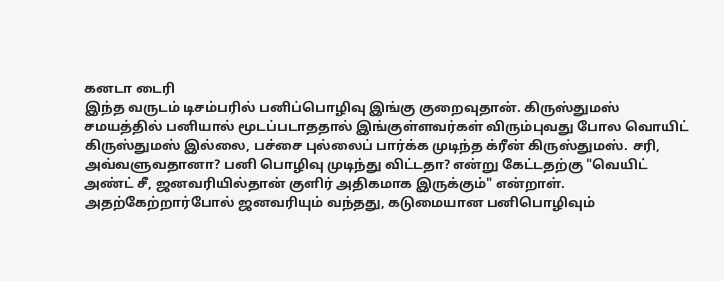கனடா டைரி
இந்த வருடம் டிசம்பரில் பனிப்பொழிவு இங்கு குறைவுதான். கிருஸ்துமஸ் சமயத்தில் பனியால் மூடப்படாததால் இங்குள்ளவர்கள் விரும்புவது போல வொயிட் கிருஸ்துமஸ் இல்லை, பச்சை புல்லைப் பார்க்க முடிந்த க்ரீன் கிருஸ்துமஸ். சரி, அவ்வளுவதானா? பனி பொழிவு முடிந்து விட்டதா? என்று கேட்டதற்கு "வெயிட் அண்ட் சீ, ஜனவரியில்தான் குளிர் அதிகமாக இருக்கும்" என்றாள்.
அதற்கேற்றார்போல் ஜனவரியும் வந்தது, கடுமையான பனிபொழிவும்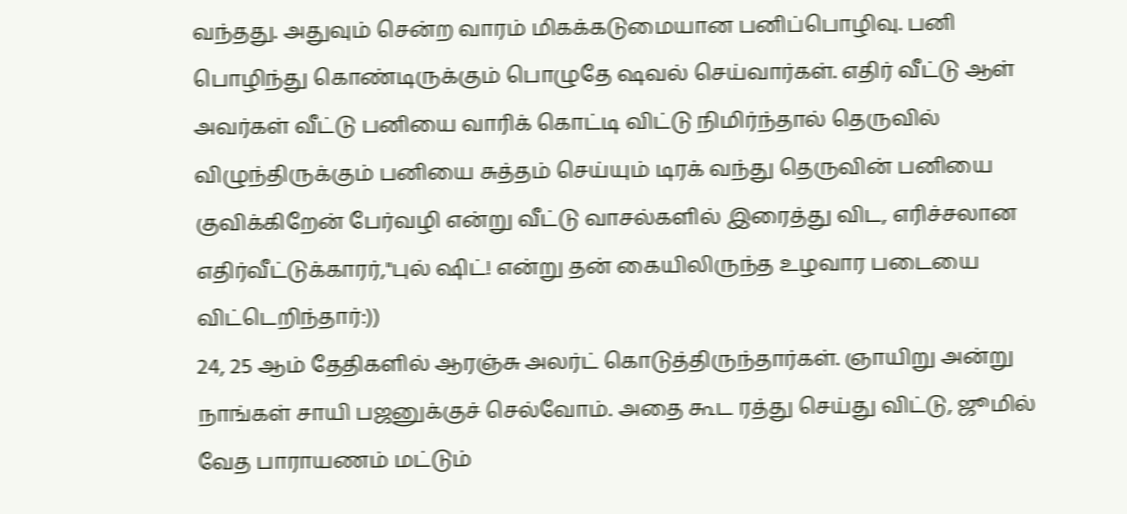வந்தது. அதுவும் சென்ற வாரம் மிகக்கடுமையான பனிப்பொழிவு. பனி பொழிந்து கொண்டிருக்கும் பொழுதே ஷவல் செய்வார்கள். எதிர் வீட்டு ஆள் அவர்கள் வீட்டு பனியை வாரிக் கொட்டி விட்டு நிமிர்ந்தால் தெருவில் விழுந்திருக்கும் பனியை சுத்தம் செய்யும் டிரக் வந்து தெருவின் பனியை குவிக்கிறேன் பேர்வழி என்று வீட்டு வாசல்களில் இரைத்து விட, எரிச்சலான எதிர்வீட்டுக்காரர்,"புல் ஷிட்! என்று தன் கையிலிருந்த உழவார படையை விட்டெறிந்தார்:))
24, 25 ஆம் தேதிகளில் ஆரஞ்சு அலர்ட் கொடுத்திருந்தார்கள். ஞாயிறு அன்று நாங்கள் சாயி பஜனுக்குச் செல்வோம். அதை கூட ரத்து செய்து விட்டு, ஜூமில் வேத பாராயணம் மட்டும்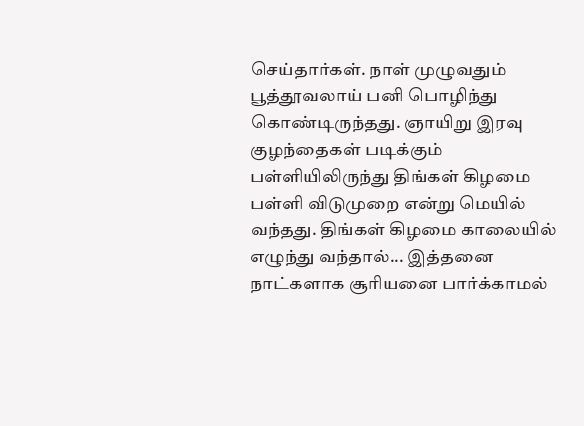செய்தார்கள். நாள் முழுவதும் பூத்தூவலாய் பனி பொழிந்து கொண்டிருந்தது. ஞாயிறு இரவு குழந்தைகள் படிக்கும் பள்ளியிலிருந்து திங்கள் கிழமை பள்ளி விடுமுறை என்று மெயில் வந்தது. திங்கள் கிழமை காலையில் எழுந்து வந்தால்... இத்தனை நாட்களாக சூரியனை பார்க்காமல்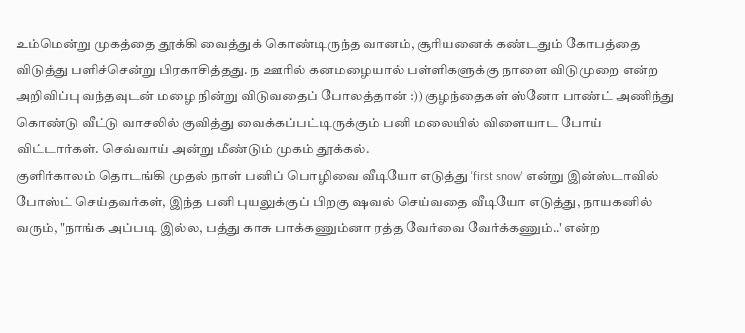உம்மென்று முகத்தை தூக்கி வைத்துக் கொண்டிருந்த வானம், சூரியனைக் கண்டதும் கோபத்தை விடுத்து பளிச்சென்று பிரகாசித்தது. ந ஊரில் கனமழையால் பள்ளிகளுக்கு நாளை விடுமுறை என்ற அறிவிப்பு வந்தவுடன் மழை நின்று விடுவதைப் போலத்தான் :)) குழந்தைகள் ஸ்னோ பாண்ட் அணிந்து கொண்டு வீட்டு வாசலில் குவித்து வைக்கப்பட்டிருக்கும் பனி மலையில் விளையாட போய் விட்டார்கள். செவ்வாய் அன்று மீண்டும் முகம் தூக்கல்.
குளிர்காலம் தொடங்கி முதல் நாள் பனிப் பொழிவை வீடியோ எடுத்து 'first snow' என்று இன்ஸ்டாவில் போஸ்ட் செய்தவர்கள், இந்த பனி புயலுக்குப் பிறகு ஷவல் செய்வதை வீடியோ எடுத்து, நாயகனில் வரும், "நாங்க அப்படி இல்ல, பத்து காசு பாக்கணும்னா ரத்த வேர்வை வேர்க்கணும்..' என்ற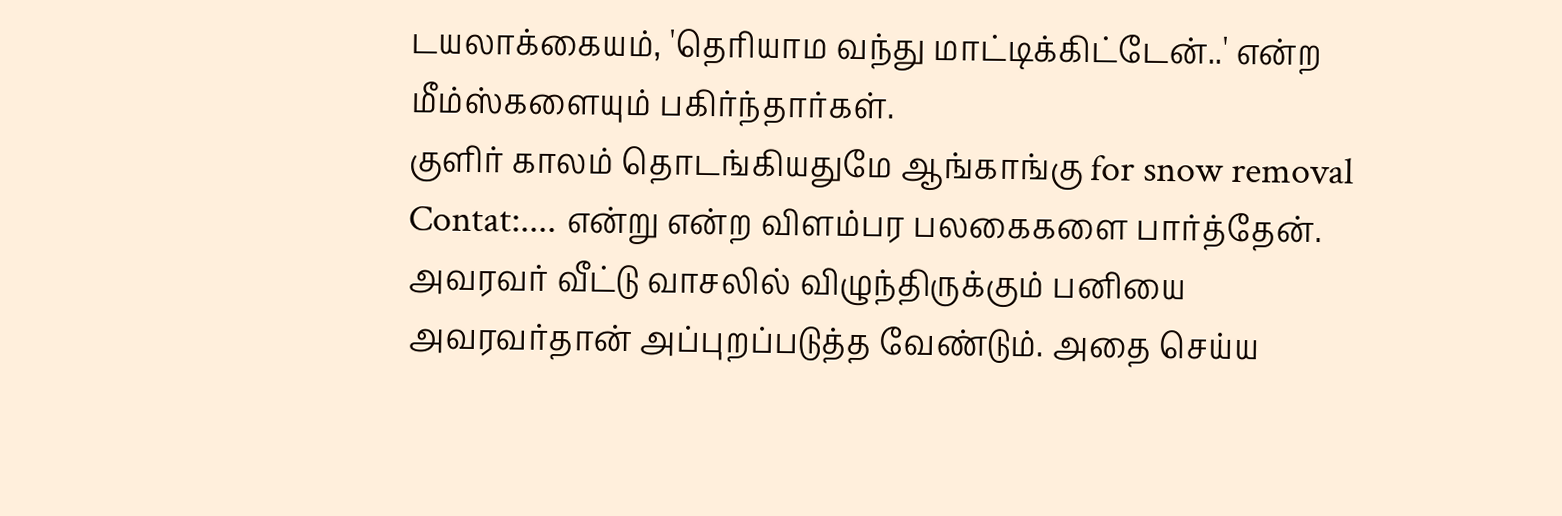டயலாக்கையம், 'தெரியாம வந்து மாட்டிக்கிட்டேன்..' என்ற மீம்ஸ்களையும் பகிர்ந்தார்கள்.
குளிர் காலம் தொடங்கியதுமே ஆங்காங்கு for snow removal Contat:.... என்று என்ற விளம்பர பலகைகளை பார்த்தேன். அவரவர் வீட்டு வாசலில் விழுந்திருக்கும் பனியை அவரவர்தான் அப்புறப்படுத்த வேண்டும். அதை செய்ய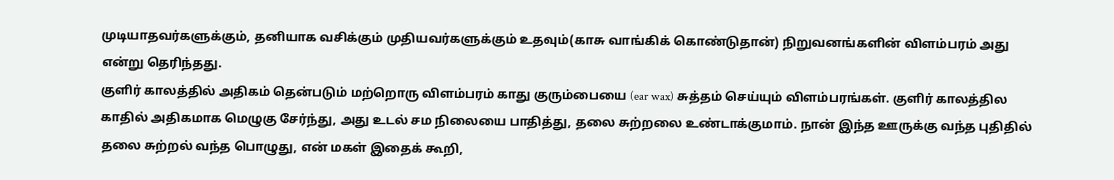முடியாதவர்களுக்கும், தனியாக வசிக்கும் முதியவர்களுக்கும் உதவும்(காசு வாங்கிக் கொண்டுதான்) நிறுவனங்களின் விளம்பரம் அது என்று தெரிந்தது.
குளிர் காலத்தில் அதிகம் தென்படும் மற்றொரு விளம்பரம் காது குரும்பையை (ear wax) சுத்தம் செய்யும் விளம்பரங்கள். குளிர் காலத்தில காதில் அதிகமாக மெழுகு சேர்ந்து, அது உடல் சம நிலையை பாதித்து, தலை சுற்றலை உண்டாக்குமாம். நான் இந்த ஊருக்கு வந்த புதிதில் தலை சுற்றல் வந்த பொழுது, என் மகள் இதைக் கூறி,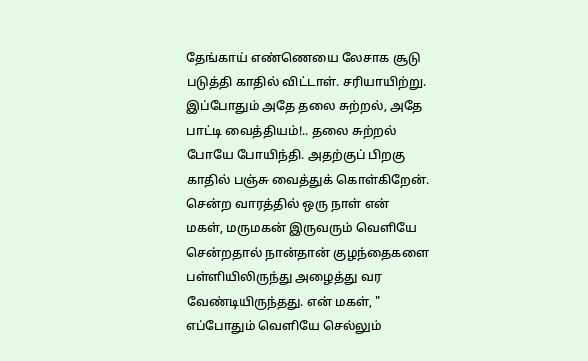தேங்காய் எண்ணெயை லேசாக சூடு படுத்தி காதில் விட்டாள். சரியாயிற்று. இப்போதும் அதே தலை சுற்றல், அதே பாட்டி வைத்தியம்!.. தலை சுற்றல் போயே போயிந்தி. அதற்குப் பிறகு காதில் பஞ்சு வைத்துக் கொள்கிறேன்.
சென்ற வாரத்தில் ஒரு நாள் என் மகள், மருமகன் இருவரும் வெளியே சென்றதால் நான்தான் குழந்தைகளை பள்ளியிலிருந்து அழைத்து வர வேண்டியிருந்தது. என் மகள், " எப்போதும் வெளியே செல்லும்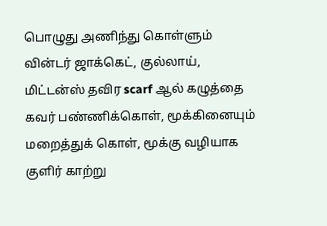பொழுது அணிந்து கொள்ளும் வின்டர் ஜாக்கெட், குல்லாய், மிட்டன்ஸ் தவிர scarf ஆல் கழுத்தை கவர் பண்ணிக்கொள், மூக்கினையும் மறைத்துக் கொள், மூக்கு வழியாக குளிர் காற்று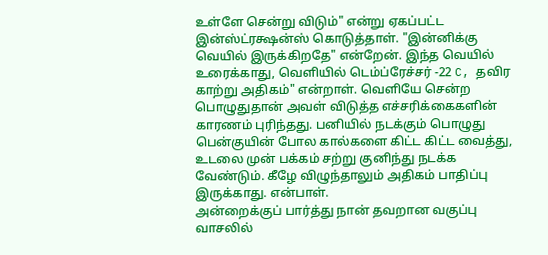உள்ளே சென்று விடும்" என்று ஏகப்பட்ட இன்ஸ்ட்ரக்ஷன்ஸ் கொடுத்தாள். "இன்னிக்கு வெயில் இருக்கிறதே" என்றேன். இந்த வெயில் உரைக்காது, வெளியில் டெம்ப்ரேச்சர் -22 C, தவிர காற்று அதிகம்" என்றாள். வெளியே சென்ற பொழுதுதான் அவள் விடுத்த எச்சரிக்கைகளின் காரணம் புரிந்தது. பனியில் நடக்கும் பொழுது பென்குயின் போல கால்களை கிட்ட கிட்ட வைத்து, உடலை முன் பக்கம் சற்று குனிந்து நடக்க வேண்டும். கீழே விழுந்தாலும் அதிகம் பாதிப்பு இருக்காது. என்பாள்.
அன்றைக்குப் பார்த்து நான் தவறான வகுப்பு வாசலில்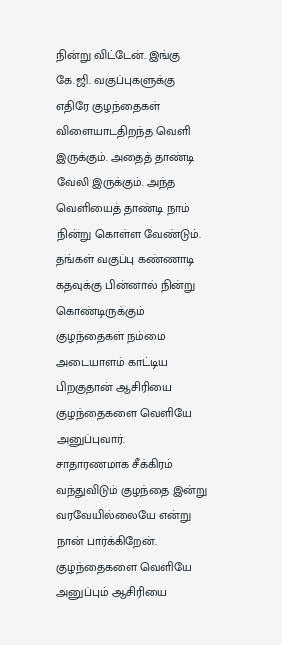நின்று விட்டேன். இங்கு கே.ஜி. வகுப்புகளுக்கு எதிரே குழந்தைகள் விளையாடதிறந்த வெளி இருக்கும். அதைத் தாண்டி வேலி இருக்கும். அந்த வெளியைத் தாண்டி நாம் நின்று கொள்ள வேண்டும். தங்கள் வகுப்பு கண்ணாடி கதவுக்கு பின்னால் நின்று கொண்டிருக்கும் குழந்தைகள் நம்மை அடையாளம் காட்டிய பிறகுதான் ஆசிரியை குழந்தைகளை வெளியே அனுப்புவார்.
சாதாரணமாக சீக்கிரம் வந்துவிடும் குழந்தை இன்று வரவேயில்லையே என்று நான் பார்க்கிறேன். குழந்தைகளை வெளியே அனுப்பும் ஆசிரியை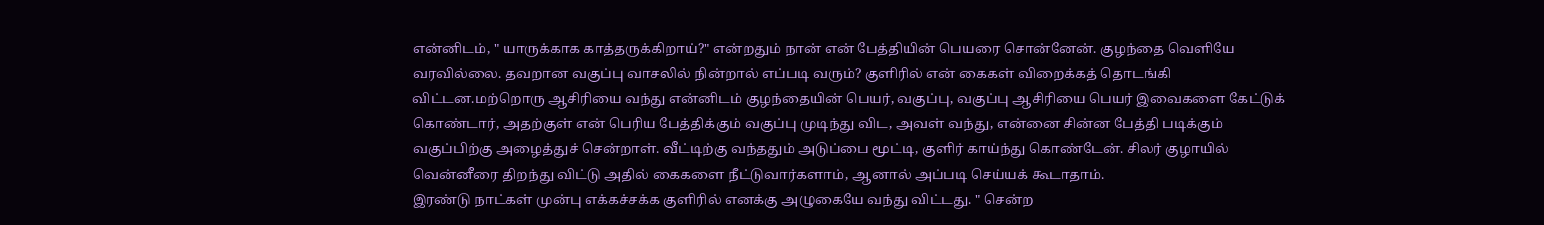என்னிடம், " யாருக்காக காத்தருக்கிறாய்?" என்றதும் நான் என் பேத்தியின் பெயரை சொன்னேன். குழந்தை வெளியே வரவில்லை. தவறான வகுப்பு வாசலில் நின்றால் எப்படி வரும்? குளிரில் என் கைகள் விறைக்கத் தொடங்கி விட்டன.மற்றொரு ஆசிரியை வந்து என்னிடம் குழந்தையின் பெயர், வகுப்பு, வகுப்பு ஆசிரியை பெயர் இவைகளை கேட்டுக் கொண்டார், அதற்குள் என் பெரிய பேத்திக்கும் வகுப்பு முடிந்து விட, அவள் வந்து, என்னை சின்ன பேத்தி படிக்கும் வகுப்பிற்கு அழைத்துச் சென்றாள். வீட்டிற்கு வந்ததும் அடுப்பை மூட்டி, குளிர் காய்ந்து கொண்டேன். சிலர் குழாயில் வென்னீரை திறந்து விட்டு அதில் கைகளை நீட்டுவார்களாம், ஆனால் அப்படி செய்யக் கூடாதாம்.
இரண்டு நாட்கள் முன்பு எக்கச்சக்க குளிரில் எனக்கு அழுகையே வந்து விட்டது. " சென்ற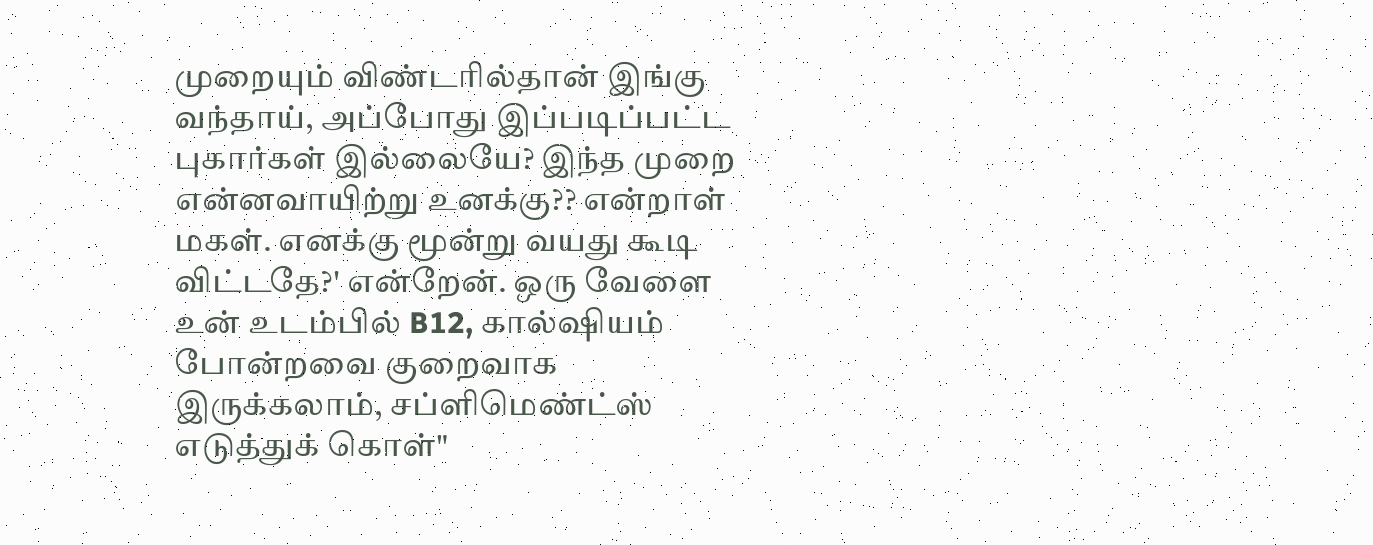முறையும் விண்டரில்தான் இங்கு வந்தாய், அப்போது இப்படிப்பட்ட புகார்கள் இல்லையே? இந்த முறை என்னவாயிற்று உனக்கு?? என்றாள் மகள். எனக்கு மூன்று வயது கூடி விட்டதே?' என்றேன். ஒரு வேளை உன் உடம்பில் B12, கால்ஷியம் போன்றவை குறைவாக இருக்கலாம், சப்ளிமெண்ட்ஸ் எடுத்துக் கொள்"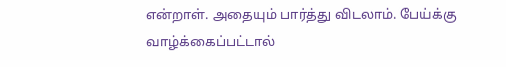என்றாள். அதையும் பார்த்து விடலாம். பேய்க்கு வாழ்க்கைப்பட்டால்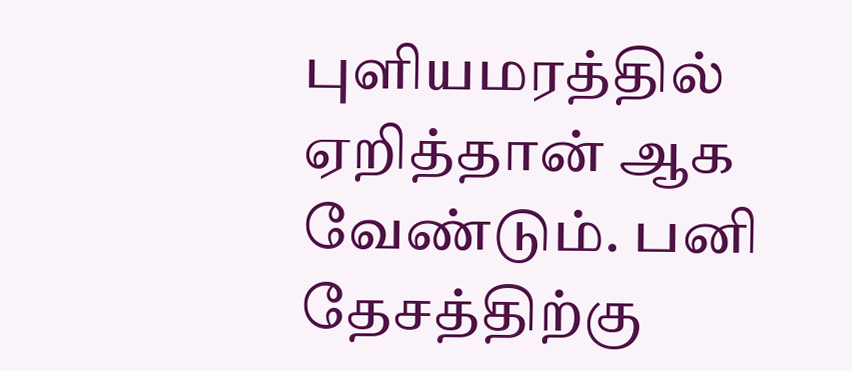புளியமரத்தில் ஏறித்தான் ஆக வேண்டும். பனி தேசத்திற்கு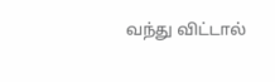வந்து விட்டால்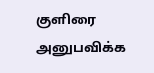குளிரை அனுபவிக்க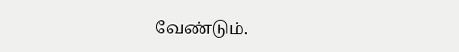வேண்டும்.